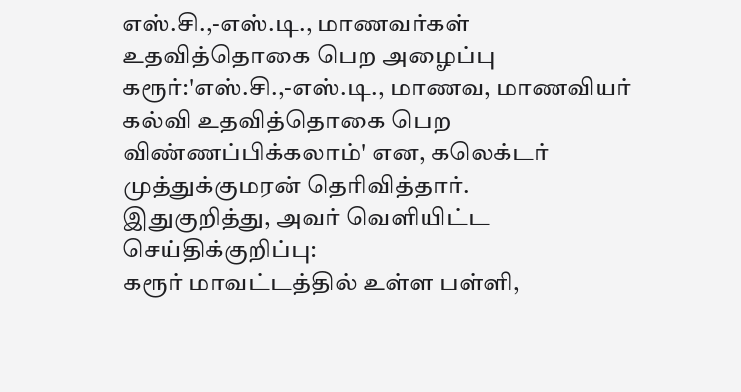எஸ்.சி.,-எஸ்.டி., மாணவர்கள் உதவித்தொகை பெற அழைப்பு
கரூர்:'எஸ்.சி.,-எஸ்.டி., மாணவ, மாணவியர் கல்வி உதவித்தொகை பெற விண்ணப்பிக்கலாம்' என, கலெக்டர் முத்துக்குமரன் தெரிவித்தார்.
இதுகுறித்து, அவர் வெளியிட்ட செய்திக்குறிப்பு:
கரூர் மாவட்டத்தில் உள்ள பள்ளி,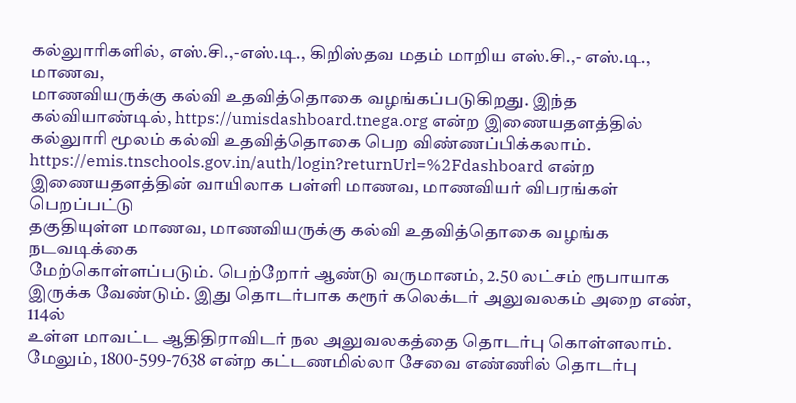கல்லுாரிகளில், எஸ்.சி.,-எஸ்.டி., கிறிஸ்தவ மதம் மாறிய எஸ்.சி.,- எஸ்.டி.,
மாணவ,
மாணவியருக்கு கல்வி உதவித்தொகை வழங்கப்படுகிறது. இந்த
கல்வியாண்டில், https://umisdashboard.tnega.org என்ற இணையதளத்தில்
கல்லுாரி மூலம் கல்வி உதவித்தொகை பெற விண்ணப்பிக்கலாம்.
https://emis.tnschools.gov.in/auth/login?returnUrl=%2Fdashboard என்ற
இணையதளத்தின் வாயிலாக பள்ளி மாணவ, மாணவியர் விபரங்கள் பெறப்பட்டு
தகுதியுள்ள மாணவ, மாணவியருக்கு கல்வி உதவித்தொகை வழங்க நடவடிக்கை
மேற்கொள்ளப்படும். பெற்றோர் ஆண்டு வருமானம், 2.50 லட்சம் ரூபாயாக
இருக்க வேண்டும். இது தொடர்பாக கரூர் கலெக்டர் அலுவலகம் அறை எண், 114ல்
உள்ள மாவட்ட ஆதிதிராவிடர் நல அலுவலகத்தை தொடர்பு கொள்ளலாம்.
மேலும், 1800-599-7638 என்ற கட்டணமில்லா சேவை எண்ணில் தொடர்பு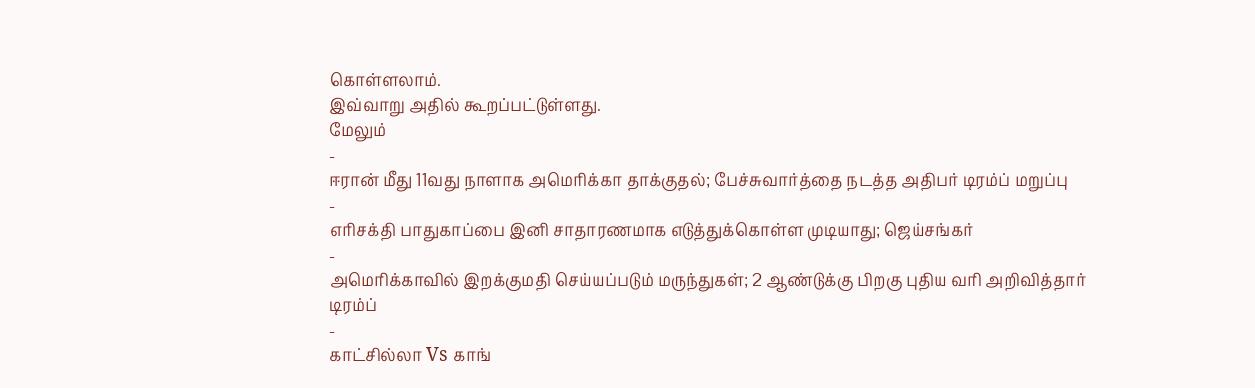கொள்ளலாம்.
இவ்வாறு அதில் கூறப்பட்டுள்ளது.
மேலும்
-
ஈரான் மீது 11வது நாளாக அமெரிக்கா தாக்குதல்; பேச்சுவார்த்தை நடத்த அதிபர் டிரம்ப் மறுப்பு
-
எரிசக்தி பாதுகாப்பை இனி சாதாரணமாக எடுத்துக்கொள்ள முடியாது; ஜெய்சங்கர்
-
அமெரிக்காவில் இறக்குமதி செய்யப்படும் மருந்துகள்; 2 ஆண்டுக்கு பிறகு புதிய வரி அறிவித்தார் டிரம்ப்
-
காட்சில்லா Vs காங்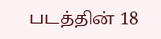படத்தின் 18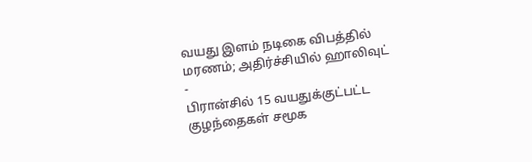வயது இளம் நடிகை விபத்தில் மரணம்; அதிர்ச்சியில் ஹாலிவுட்
-
பிரான்சில் 15 வயதுக்குட்பட்ட குழந்தைகள் சமூக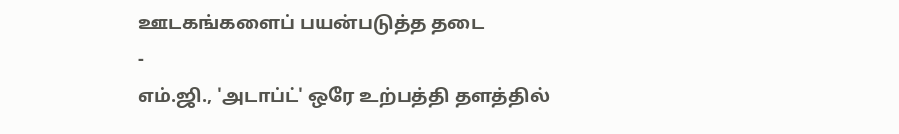ஊடகங்களைப் பயன்படுத்த தடை
-
எம்.ஜி., 'அடாப்ட்' ஒரே உற்பத்தி தளத்தில்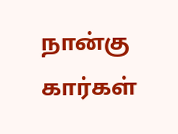நான்கு கார்கள்